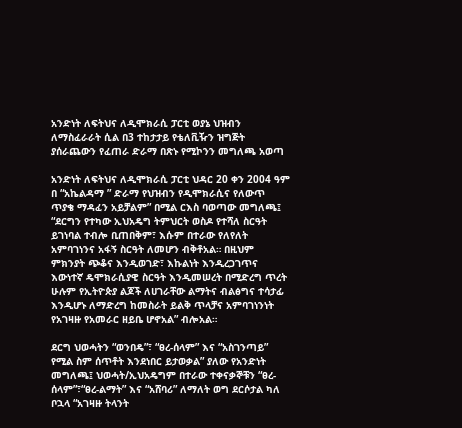አንድነት ለፍትህና ለዲሞክራሲ ፓርቲ ወያኔ ህዝብን ለማስፈራራት ሲል በ3 ተከታታይ የቴለቪዥን ዝግጅት ያሰራጨውን የፈጠራ ድራማ በጽኑ የሚኮንን መግለጫ አወጣ

አንድነት ለፍትህና ለዲሞክራሲ ፓርቲ ህዳር 20 ቀን 2004 ዓም በ “አኬልዳማ ” ድራማ የህዝብን የዲሞክራሲና የለውጥ ጥያቄ ማዳፈን አይቻልም” በሚል ርእስ ባወጣው መግለጫ፤ “ደርግን የተካው ኢህአዴግ ትምህርት ወስዶ የተሻለ ስርዓት ይገነባል ተብሎ ቢጠበቅም፣ እሱም በተራው የለየለት አምባገነንና አፋኝ ስርዓት ለመሆን ብቅቶአል። በዚህም ምክንያት ጭቆና እንዲወገድ፣ እኩልነት እንዲረጋገጥና እውነተኛ ዴሞክራሲያዊ ስርዓት እንዲመሠረት በሚድረግ ጥረት ሁሉም የኢትዮጵያ ልጆች ለሀገራቸው ልማትና ብልፅግና ተሳታፊ እንዲሆኑ ለማድረግ ከመስራት ይልቅ ጥላቻና አምባገነንነት የአገዛዙ የአመራር ዘይቤ ሆኖአል” ብሎአል።

ደርግ ህወሓትን “ወንበዴ”፣ “ፀረ-ሰላም” እና “አስገንጣይ” የሚል ስም ሰጥቶት እንደነበር ይታወቃል” ያለው የአንድነት መግለጫ፤ ህወሓት/ኢህአዴግም በተራው ተቀናቃኞቹን “ፀረ-ሰላም”፣“ፀረ-ልማት” እና “አሸባሪ” ለማለት ወግ ደርሶታል ካለ ቦኋላ “አገዛዙ ትላንት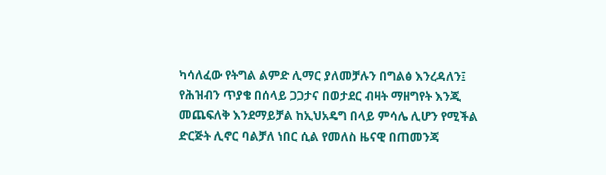ካሳለፈው የትግል ልምድ ሊማር ያለመቻሉን በግልፅ እንረዳለን፤ የሕዝብን ጥያቄ በሰላይ ጋጋታና በወታደር ብዛት ማዘግየት እንጂ መጨፍለቅ እንደማይቻል ከኢህአዴግ በላይ ምሳሌ ሊሆን የሚችል ድርጅት ሊኖር ባልቻለ ነበር ሲል የመለስ ዜናዊ በጠመንጃ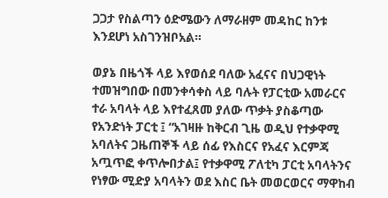ጋጋታ የስልጣን ዕድሜውን ለማራዘም መዳከር ከንቱ እንደሆነ አስገንዝቦአል።

ወያኔ በዜጎች ላይ እየወሰደ ባለው አፈናና በህጋዊነት ተመዝግበው በመንቀሳቀስ ላይ ባሉት የፓርቲው አመራርና ተራ አባላት ላይ እየተፈጸመ ያለው ጥቃት ያስቆጣው የአንድነት ፓርቲ ፤ “አገዛዙ ከቅርብ ጊዜ ወዲህ የተቃዋሚ አባለትና ጋዜጠኞች ላይ ሰፊ የእስርና የአፈና እርምጃ አጧጥፎ ቀጥሎበታል፤ የተቃዋሚ ፖለቲካ ፓርቲ አባላትንና የነፃው ሚድያ አባላትን ወደ እስር ቤት መወርወርና ማዋከብ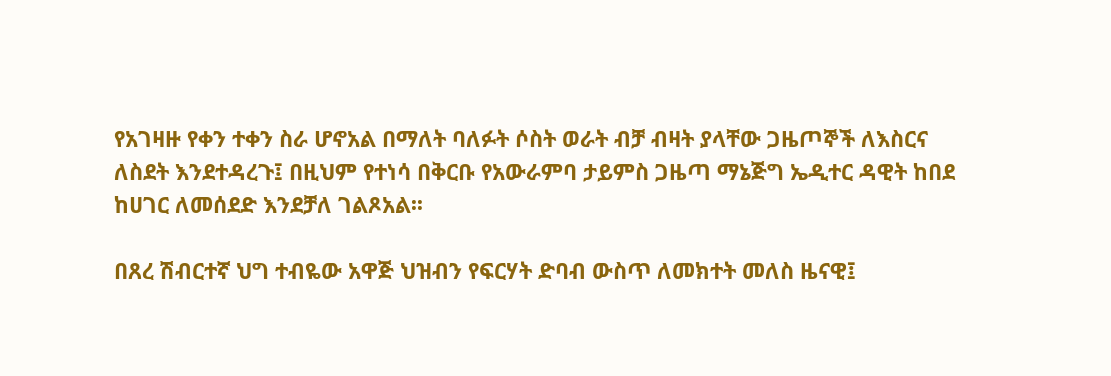የአገዛዙ የቀን ተቀን ስራ ሆኖአል በማለት ባለፉት ሶስት ወራት ብቻ ብዛት ያላቸው ጋዜጦኞች ለእስርና ለስደት እንደተዳረጉ፤ በዚህም የተነሳ በቅርቡ የአውራምባ ታይምስ ጋዜጣ ማኔጅግ ኤዲተር ዳዊት ከበደ ከሀገር ለመሰደድ እንደቻለ ገልጾአል፡፡

በጸረ ሽብርተኛ ህግ ተብዬው አዋጅ ህዝብን የፍርሃት ድባብ ውስጥ ለመክተት መለስ ዜናዊ፤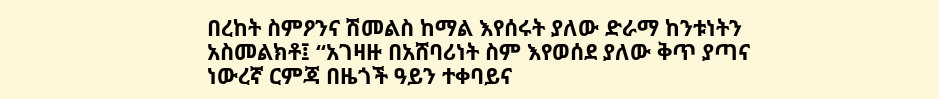በረከት ስምዖንና ሽመልስ ከማል እየሰሩት ያለው ድራማ ከንቱነትን አስመልክቶ፤ “አገዛዙ በአሸባሪነት ስም እየወሰደ ያለው ቅጥ ያጣና ነውረኛ ርምጃ በዜጎች ዓይን ተቀባይና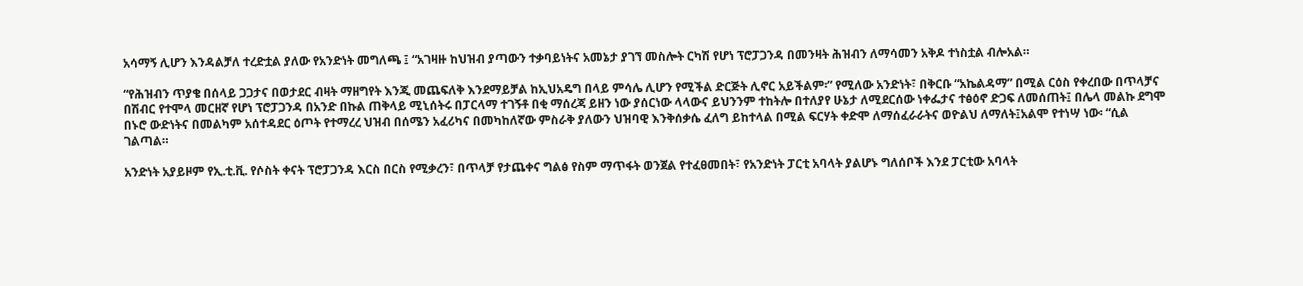አሳማኝ ሊሆን እንዳልቻለ ተረድቷል ያለው የአንድነት መግለጫ ፤ “አገዛዙ ከህዝብ ያጣውን ተቃባይነትና አመኔታ ያገኘ መስሎት ርካሽ የሆነ ፕሮፓጋንዳ በመንዛት ሕዝብን ለማሳመን አቅዶ ተነስቷል ብሎአል።

“የሕዝብን ጥያቄ በሰላይ ጋጋታና በወታደር ብዛት ማዘግየት እንጂ መጨፍለቅ እንደማይቻል ከኢህአዴግ በላይ ምሳሌ ሊሆን የሚችል ድርጅት ሊኖር አይችልም፡” የሚለው አንድነት፣ በቅርቡ “አኬልዳማ” በሚል ርዕስ የቀረበው በጥላቻና በሽብር የተሞላ መርዘኛ የሆነ ፕሮፓጋንዳ በአንድ በኩል ጠቅላይ ሚኒሰትሩ በፓርላማ ተገኝቶ በቂ ማሰረጃ ይዘን ነው ያሰርነው ላላውና ይህንንም ተከትሎ በተለያየ ሁኔታ ለሚደርሰው ነቀፌታና ተፅዕኖ ድጋፍ ለመሰጠት፤ በሌላ መልኩ ደግሞ በኑሮ ውድነትና በመልካም አሰተዳደር ዕጦት የተማረረ ህዝብ በሰሜን አፈሪካና በመካከለኛው ምስራቅ ያለውን ህዝባዊ እንቅሰቃሴ ፈለግ ይከተላል በሚል ፍርሃት ቀድሞ ለማሰፈራራትና ወዮልህ ለማለት፤አልሞ የተነሣ ነው፡ “ሲል ገልጣል።

አንድነት አያይዞም የኢ.ቲ.ቪ. የሶስት ቀናት ፕሮፓጋንዳ እርስ በርስ የሚቃረን፣ በጥላቻ የታጨቀና ግልፅ የስም ማጥፋት ወንጀል የተፈፀመበት፣ የአንድነት ፓርቲ አባላት ያልሆኑ ግለሰቦች እንደ ፓርቲው አባላት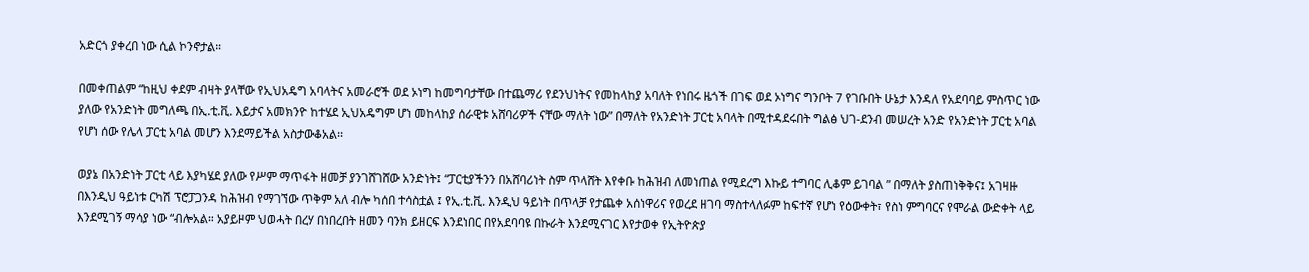አድርጎ ያቀረበ ነው ሲል ኮንኖታል።

በመቀጠልም “ከዚህ ቀደም ብዛት ያላቸው የኢህአዴግ አባላትና አመራሮች ወደ ኦነግ ከመግባታቸው በተጨማሪ የደንህነትና የመከላከያ አባለት የነበሩ ዜጎች በገፍ ወደ ኦነግና ግንቦት 7 የገቡበት ሁኔታ እንዳለ የአደባባይ ምስጥር ነው ያለው የአንድነት መግለጫ በኢ.ቲ.ቪ. እይታና አመክንዮ ከተሄደ ኢህአዴግም ሆነ መከላከያ ሰራዊቱ አሸባሪዎች ናቸው ማለት ነው” በማለት የአንድነት ፓርቲ አባላት በሚተዳደሩበት ግልፅ ህገ-ደንብ መሠረት አንድ የአንድነት ፓርቲ አባል የሆነ ሰው የሌላ ፓርቲ አባል መሆን እንደማይችል አስታውቆአል፡፡

ወያኔ በአንድነት ፓርቲ ላይ እያካሄደ ያለው የሥም ማጥፋት ዘመቻ ያንገሸገሸው አንድነት፤ “ፓርቲያችንን በአሸባሪነት ስም ጥላሸት እየቀቡ ከሕዝብ ለመነጠል የሚደረግ እኩይ ተግባር ሊቆም ይገባል ” በማለት ያስጠነቅቅና፤ አገዛዙ በእንዲህ ዓይነቱ ርካሽ ፕሮፓጋንዳ ከሕዝብ የማገኘው ጥቅም አለ ብሎ ካሰበ ተሳስቷል ፤ የኢ.ቲ.ቪ. እንዲህ ዓይነት በጥላቻ የታጨቀ አሰነዋሪና የወረደ ዘገባ ማስተላለፉም ከፍተኛ የሆነ የዕውቀት፣ የስነ ምግባርና የሞራል ውድቀት ላይ እንደሚገኝ ማሳያ ነው “ብሎአል። አያይዞም ህወሓት በረሃ በነበረበት ዘመን ባንክ ይዘርፍ እንደነበር በየአደባባዩ በኩራት እንደሚናገር እየታወቀ የኢትዮጵያ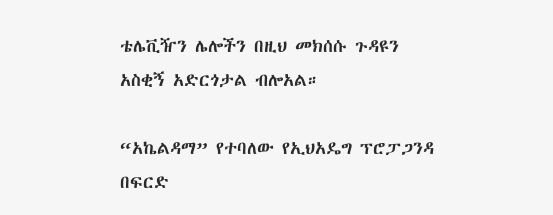ቴሌቪዥን ሌሎችን በዚህ መክሰሱ ጉዳዩን አስቂኝ አድርጎታል ብሎአል።

“አኬልዳማ” የተባለው የኢህአዴግ ፕሮፓጋንዳ በፍርድ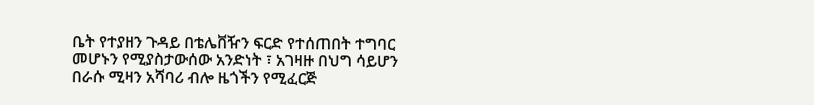ቤት የተያዘን ጉዳይ በቴሌቨዥን ፍርድ የተሰጠበት ተግባር መሆኑን የሚያስታውሰው አንድነት ፣ አገዛዙ በህግ ሳይሆን በራሱ ሚዛን አሻባሪ ብሎ ዜጎችን የሚፈርጅ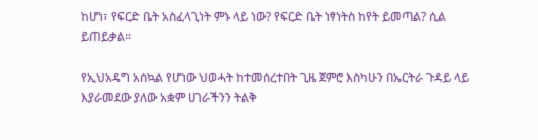ከሆነ፣ የፍርድ ቤት አስፈላጊነት ምኑ ላይ ነው? የፍርድ ቤት ነፃነትስ ከየት ይመጣል? ሲል ይጠይቃል።

የኢህአዴግ አሰኳል የሆነው ህወሓት ከተመሰረተበት ጊዜ ጀምሮ እስካሁን በኤርትራ ጉዳይ ላይ እያራመደው ያለው አቋም ሀገራችንን ትልቅ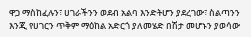ዋጋ ማስከፈሉን፣ ሀገራችንን ወደብ አልባ እንድትሆን ያደረገው፣ ስልጣንን እንጂ የሀገርን ጥቅም ማዕከል አድርጎ ያለመሄድ በሽታ መሆኑን ያወሳው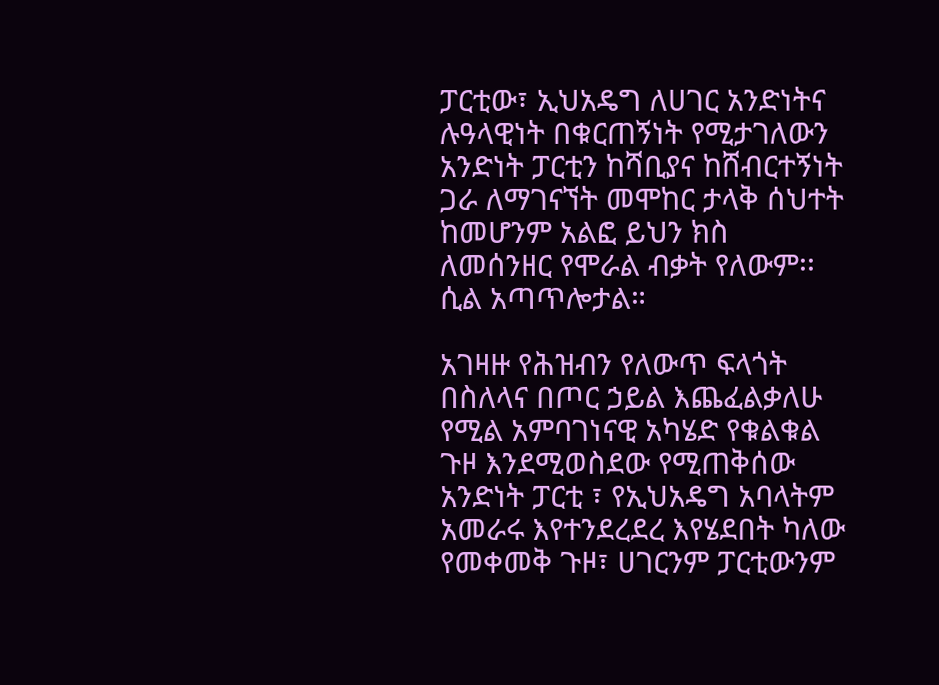ፓርቲው፣ ኢህአዴግ ለሀገር አንድነትና ሉዓላዊነት በቁርጠኝነት የሚታገለውን አንድነት ፓርቲን ከሻቢያና ከሸብርተኝነት ጋራ ለማገናኘት መሞከር ታላቅ ሰህተት ከመሆንም አልፎ ይህን ክስ ለመሰንዘር የሞራል ብቃት የለውም፡፡ ሲል አጣጥሎታል።

አገዛዙ የሕዝብን የለውጥ ፍላጎት በስለላና በጦር ኃይል እጨፈልቃለሁ የሚል አምባገነናዊ አካሄድ የቁልቁል ጉዞ እንደሚወስደው የሚጠቅሰው አንድነት ፓርቲ ፣ የኢህአዴግ አባላትም አመራሩ እየተንደረደረ እየሄደበት ካለው የመቀመቅ ጉዞ፣ ሀገርንም ፓርቲውንም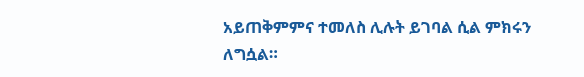አይጠቅምምና ተመለስ ሊሉት ይገባል ሲል ምክሩን ለግሷል።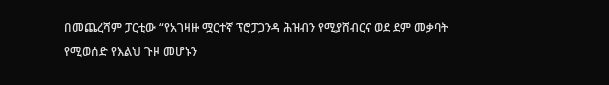በመጨረሻም ፓርቲው “የአገዛዙ ሟርተኛ ፕሮፓጋንዳ ሕዝብን የሚያሸብርና ወደ ደም መቃባት የሚወሰድ የእልህ ጉዞ መሆኑን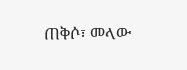ጠቅሶ፣ መላው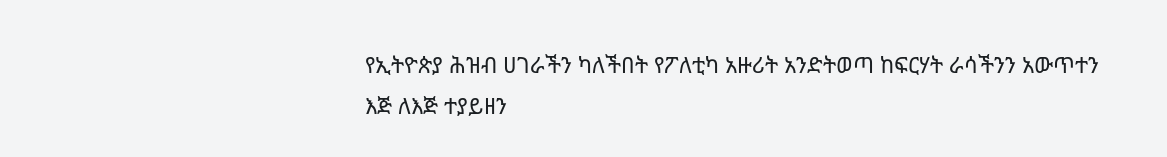የኢትዮጵያ ሕዝብ ሀገራችን ካለችበት የፖለቲካ አዙሪት አንድትወጣ ከፍርሃት ራሳችንን አውጥተን እጅ ለእጅ ተያይዘን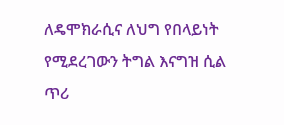ለዴሞክራሲና ለህግ የበላይነት የሚደረገውን ትግል እናግዝ ሲል ጥሪ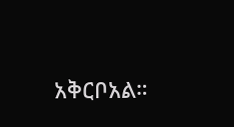አቅርቦአል።